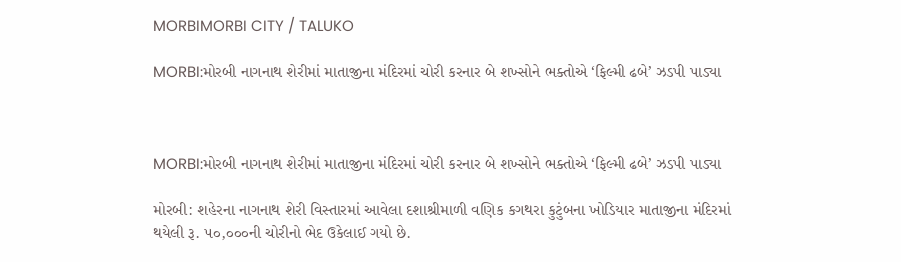MORBIMORBI CITY / TALUKO

MORBI:મોરબી નાગનાથ શેરીમાં માતાજીના મંદિરમાં ચોરી કરનાર બે શખ્સોને ભક્તોએ ‘ફિલ્મી ઢબે’ ઝડપી પાડ્યા



MORBI:મોરબી નાગનાથ શેરીમાં માતાજીના મંદિરમાં ચોરી કરનાર બે શખ્સોને ભક્તોએ ‘ફિલ્મી ઢબે’ ઝડપી પાડ્યા

મોરબી: શહેરના નાગનાથ શેરી વિસ્તારમાં આવેલા દશાશ્રીમાળી વણિક કગથરા કુટુંબના ખોડિયાર માતાજીના મંદિરમાં થયેલી રૂ. ૫૦,૦૦૦ની ચોરીનો ભેદ ઉકેલાઈ ગયો છે.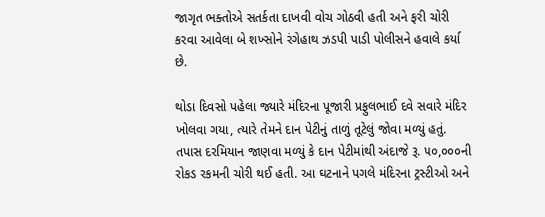જાગૃત ભક્તોએ સતર્કતા દાખવી વોચ ગોઠવી હતી અને ફરી ચોરી કરવા આવેલા બે શખ્સોને રંગેહાથ ઝડપી પાડી પોલીસને હવાલે કર્યા છે.

થોડા દિવસો પહેલા જ્યારે મંદિરના પૂજારી પ્રફુલભાઈ દવે સવારે મંદિર ખોલવા ગયા, ત્યારે તેમને દાન પેટીનું તાળું તૂટેલું જોવા મળ્યું હતું. તપાસ દરમિયાન જાણવા મળ્યું કે દાન પેટીમાંથી અંદાજે રૂ. ૫૦,૦૦૦ની રોકડ રકમની ચોરી થઈ હતી. આ ઘટનાને પગલે મંદિરના ટ્રસ્ટીઓ અને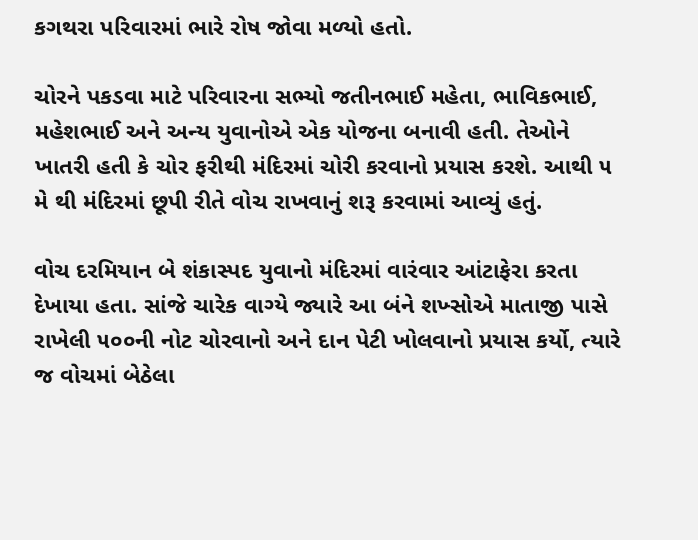કગથરા પરિવારમાં ભારે રોષ જોવા મળ્યો હતો.

ચોરને પકડવા માટે પરિવારના સભ્યો જતીનભાઈ મહેતા, ભાવિકભાઈ, મહેશભાઈ અને અન્ય યુવાનોએ એક યોજના બનાવી હતી. તેઓને ખાતરી હતી કે ચોર ફરીથી મંદિરમાં ચોરી કરવાનો પ્રયાસ કરશે. આથી ૫ મે થી મંદિરમાં છૂપી રીતે વોચ રાખવાનું શરૂ કરવામાં આવ્યું હતું.

વોચ દરમિયાન બે શંકાસ્પદ યુવાનો મંદિરમાં વારંવાર આંટાફેરા કરતા દેખાયા હતા. સાંજે ચારેક વાગ્યે જ્યારે આ બંને શખ્સોએ માતાજી પાસે રાખેલી ૫૦૦ની નોટ ચોરવાનો અને દાન પેટી ખોલવાનો પ્રયાસ કર્યો, ત્યારે જ વોચમાં બેઠેલા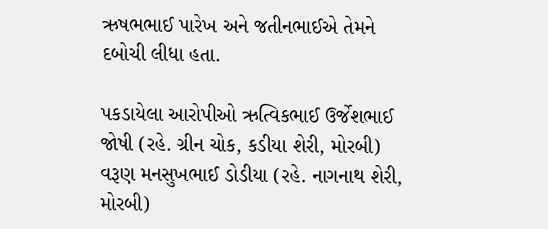ઋષભભાઈ પારેખ અને જતીનભાઈએ તેમને દબોચી લીધા હતા.

પકડાયેલા આરોપીઓ ઋત્વિકભાઈ ઉર્જેશભાઈ જોષી (રહે. ગ્રીન ચોક, કડીયા શેરી, મોરબી) વરૂણ મનસુખભાઈ ડોડીયા (રહે. નાગનાથ શેરી, મોરબી)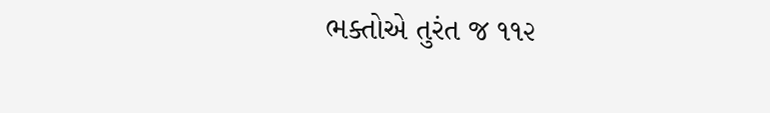ભક્તોએ તુરંત જ ૧૧૨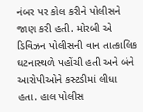નંબર પર કોલ કરીને પોલીસને જાણ કરી હતી. મોરબી એ ડિવિઝન પોલીસની વાન તાત્કાલિક ઘટનાસ્થળે પહોંચી હતી અને બંને આરોપીઓને કસ્ટડીમાં લીધા હતા. હાલ પોલીસ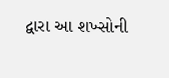દ્વારા આ શખ્સોની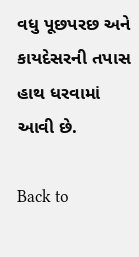વધુ પૂછપરછ અને કાયદેસરની તપાસ હાથ ધરવામાં આવી છે.

Back to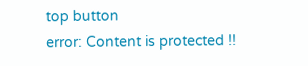top button
error: Content is protected !!